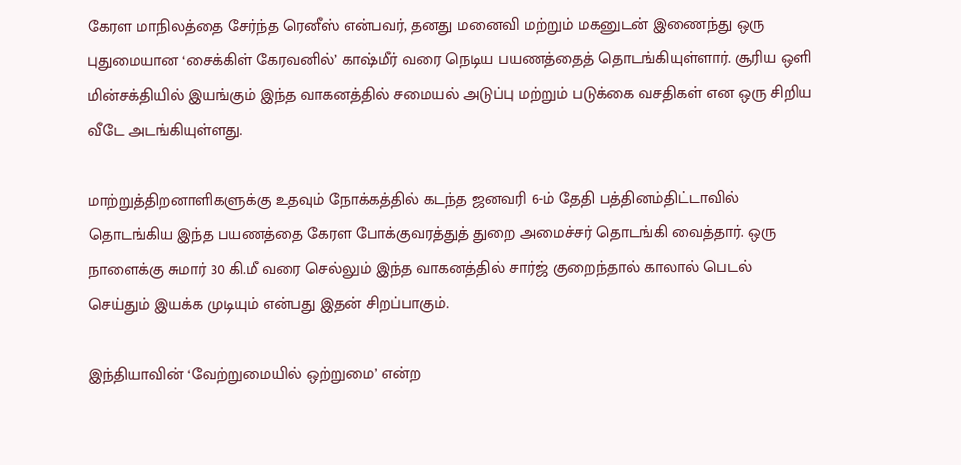கேரள மாநிலத்தை சேர்ந்த ரெனீஸ் என்பவர், தனது மனைவி மற்றும் மகனுடன் இணைந்து ஒரு புதுமையான ‘சைக்கிள் கேரவனில்’ காஷ்மீர் வரை நெடிய பயணத்தைத் தொடங்கியுள்ளார். சூரிய ஒளி மின்சக்தியில் இயங்கும் இந்த வாகனத்தில் சமையல் அடுப்பு மற்றும் படுக்கை வசதிகள் என ஒரு சிறிய வீடே அடங்கியுள்ளது.

மாற்றுத்திறனாளிகளுக்கு உதவும் நோக்கத்தில் கடந்த ஜனவரி 6-ம் தேதி பத்தினம்திட்டாவில் தொடங்கிய இந்த பயணத்தை கேரள போக்குவரத்துத் துறை அமைச்சர் தொடங்கி வைத்தார். ஒரு நாளைக்கு சுமார் 30 கி.மீ வரை செல்லும் இந்த வாகனத்தில் சார்ஜ் குறைந்தால் காலால் பெடல் செய்தும் இயக்க முடியும் என்பது இதன் சிறப்பாகும்.

இந்தியாவின் ‘வேற்றுமையில் ஒற்றுமை’ என்ற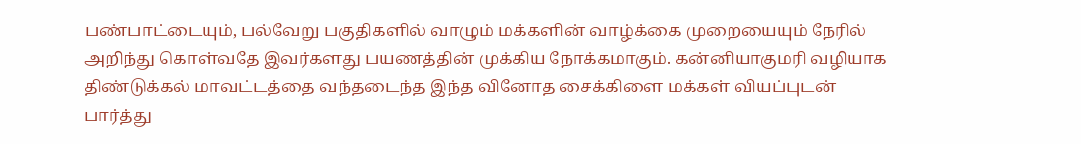பண்பாட்டையும், பல்வேறு பகுதிகளில் வாழும் மக்களின் வாழ்க்கை முறையையும் நேரில் அறிந்து கொள்வதே இவர்களது பயணத்தின் முக்கிய நோக்கமாகும். கன்னியாகுமரி வழியாக திண்டுக்கல் மாவட்டத்தை வந்தடைந்த இந்த வினோத சைக்கிளை மக்கள் வியப்புடன் பார்த்து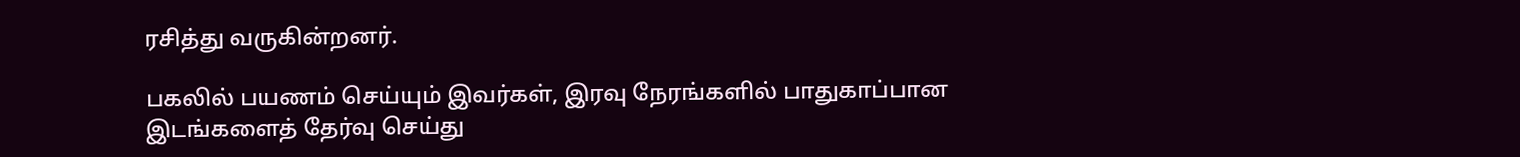ரசித்து வருகின்றனர்.

பகலில் பயணம் செய்யும் இவர்கள், இரவு நேரங்களில் பாதுகாப்பான இடங்களைத் தேர்வு செய்து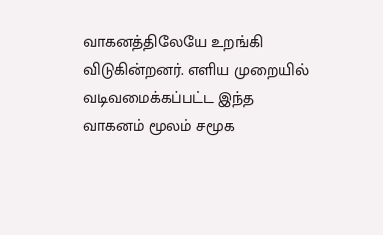வாகனத்திலேயே உறங்கி விடுகின்றனர். எளிய முறையில் வடிவமைக்கப்பட்ட இந்த வாகனம் மூலம் சமூக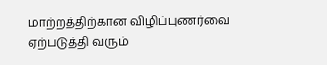மாற்றத்திற்கான விழிப்புணர்வை ஏற்படுத்தி வரும்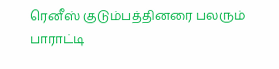ரெனீஸ் குடும்பத்தினரை பலரும் பாராட்டி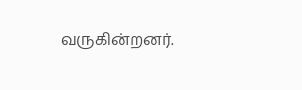வருகின்றனர்.